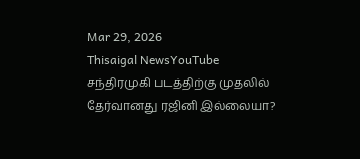Mar 29, 2026
Thisaigal NewsYouTube
சந்திரமுகி படத்திற்கு முதலில் தேர்வானது ரஜினி இல்லையா?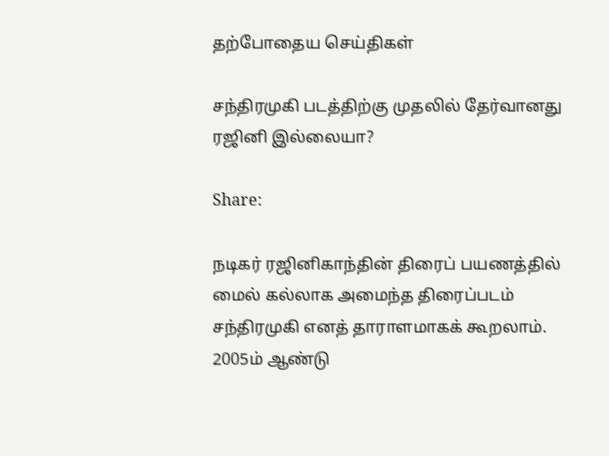தற்போதைய செய்திகள்

சந்திரமுகி படத்திற்கு முதலில் தேர்வானது ரஜினி இல்லையா?

Share:

நடிகர் ரஜினிகாந்தின் திரைப் பயணத்தில் மைல் கல்லாக அமைந்த திரைப்படம் சந்திரமுகி எனத் தாராளமாகக் கூறலாம். 2005ம் ஆண்டு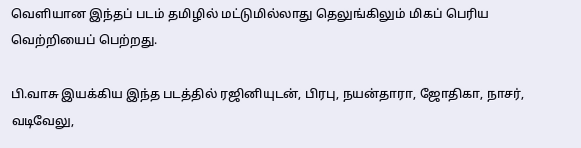வெளியான இந்தப் படம் தமிழில் மட்டுமில்லாது தெலுங்கிலும் மிகப் பெரிய வெற்றியைப் பெற்றது.

பி.வாசு இயக்கிய இந்த படத்தில் ரஜினியுடன், பிரபு, நயன்தாரா, ஜோதிகா, நாசர், வடிவேலு,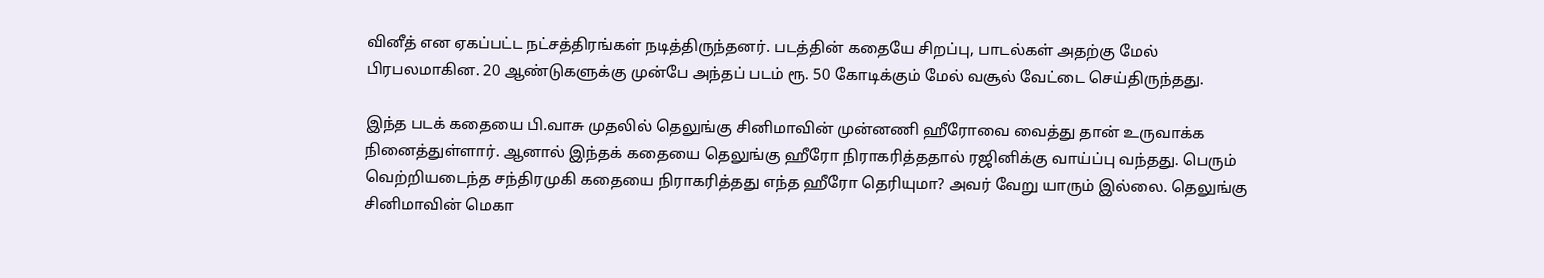வினீத் என ஏகப்பட்ட நட்சத்திரங்கள் நடித்திருந்தனர். படத்தின் கதையே சிறப்பு, பாடல்கள் அதற்கு மேல் பிரபலமாகின. 20 ஆண்டுகளுக்கு முன்பே அந்தப் படம் ரூ. 50 கோடிக்கும் மேல் வசூல் வேட்டை செய்திருந்தது.

இந்த படக் கதையை பி.வாசு முதலில் தெலுங்கு சினிமாவின் முன்னணி ஹீரோவை வைத்து தான் உருவாக்க நினைத்துள்ளார். ஆனால் இந்தக் கதையை தெலுங்கு ஹீரோ நிராகரித்ததால் ரஜினிக்கு வாய்ப்பு வந்தது. பெரும் வெற்றியடைந்த சந்திரமுகி கதையை நிராகரித்தது எந்த ஹீரோ தெரியுமா? அவர் வேறு யாரும் இல்லை. தெலுங்கு சினிமாவின் மெகா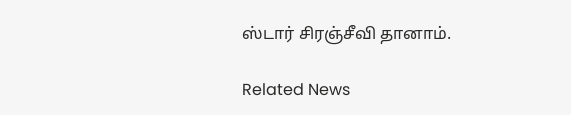ஸ்டார் சிரஞ்சீவி தானாம்.

Related News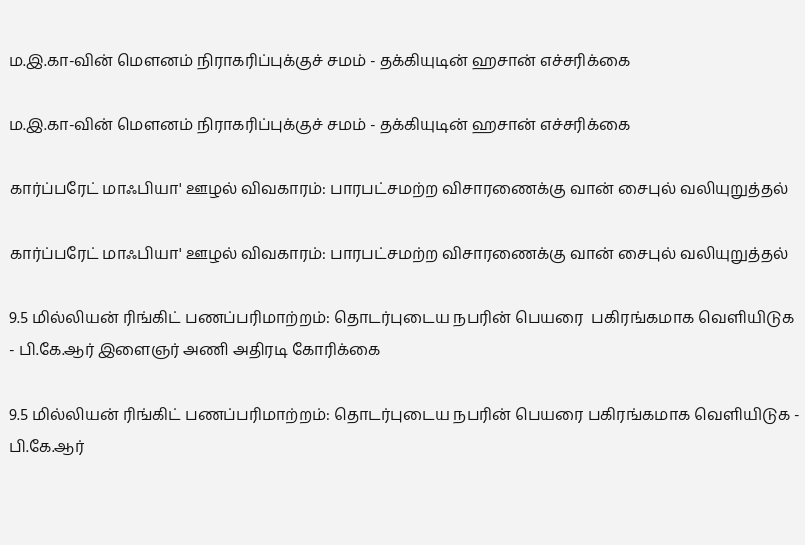ம.இ.கா-வின் மௌனம் நிராகரிப்புக்குச் சமம் - தக்கியுடின் ஹசான் எச்சரிக்கை

ம.இ.கா-வின் மௌனம் நிராகரிப்புக்குச் சமம் - தக்கியுடின் ஹசான் எச்சரிக்கை

கார்ப்பரேட் மாஃபியா' ஊழல் விவகாரம்: பாரபட்சமற்ற விசாரணைக்கு வான் சைபுல் வலியுறுத்தல்

கார்ப்பரேட் மாஃபியா' ஊழல் விவகாரம்: பாரபட்சமற்ற விசாரணைக்கு வான் சைபுல் வலியுறுத்தல்

9.5 மில்லியன் ரிங்கிட் பணப்பரிமாற்றம்: தொடர்புடைய நபரின் பெயரை  பகிரங்கமாக வெளியிடுக  - பி.கே.ஆர் இளைஞர் அணி அதிரடி கோரிக்கை

9.5 மில்லியன் ரிங்கிட் பணப்பரிமாற்றம்: தொடர்புடைய நபரின் பெயரை பகிரங்கமாக வெளியிடுக - பி.கே.ஆர்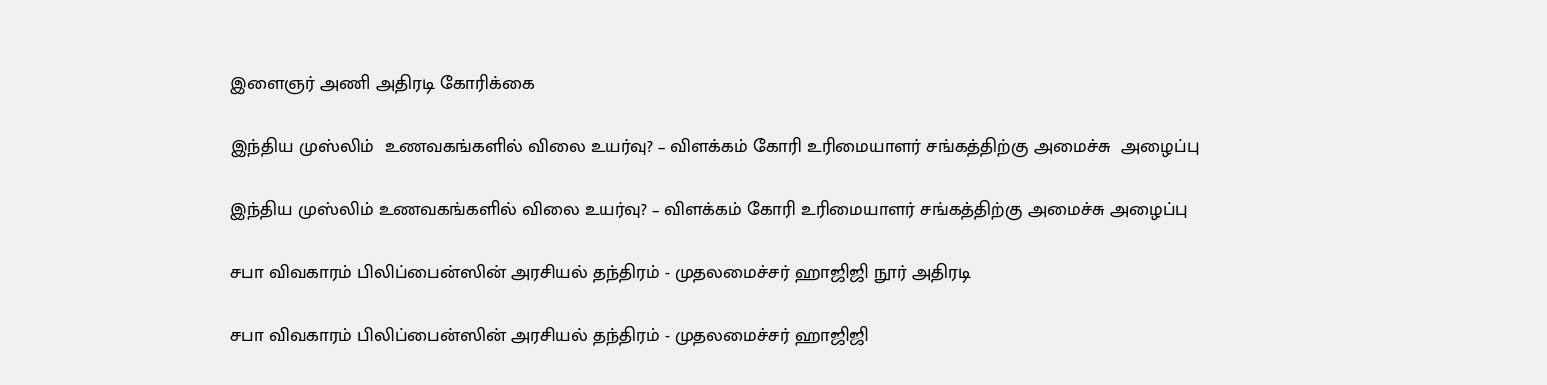இளைஞர் அணி அதிரடி கோரிக்கை

இந்திய முஸ்லிம்  உணவகங்களில் விலை உயர்வு? – விளக்கம் கோரி உரிமையாளர் சங்கத்திற்கு அமைச்சு  அழைப்பு

இந்திய முஸ்லிம் உணவகங்களில் விலை உயர்வு? – விளக்கம் கோரி உரிமையாளர் சங்கத்திற்கு அமைச்சு அழைப்பு

சபா விவகாரம் பிலிப்பைன்ஸின் அரசியல் தந்திரம் - முதலமைச்சர் ஹாஜிஜி நூர் அதிரடி

சபா விவகாரம் பிலிப்பைன்ஸின் அரசியல் தந்திரம் - முதலமைச்சர் ஹாஜிஜி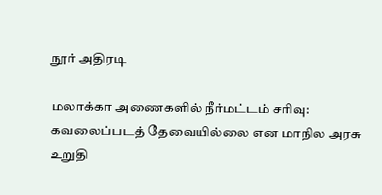நூர் அதிரடி

மலாக்கா அணைகளில் நீர்மட்டம் சரிவு: கவலைப்படத் தேவையில்லை என மாநில அரசு உறுதி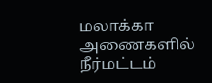மலாக்கா அணைகளில் நீர்மட்டம்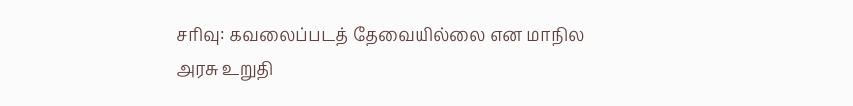சரிவு: கவலைப்படத் தேவையில்லை என மாநில அரசு உறுதி